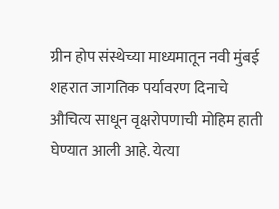ग्रीन होप संस्थेच्या माध्यमातून नवी मुंबई शहरात जागतिक पर्यावरण दिनाचे औचित्य साधून वृक्षरोपणाची मोहिम हाती घेण्यात आली आहे. येत्या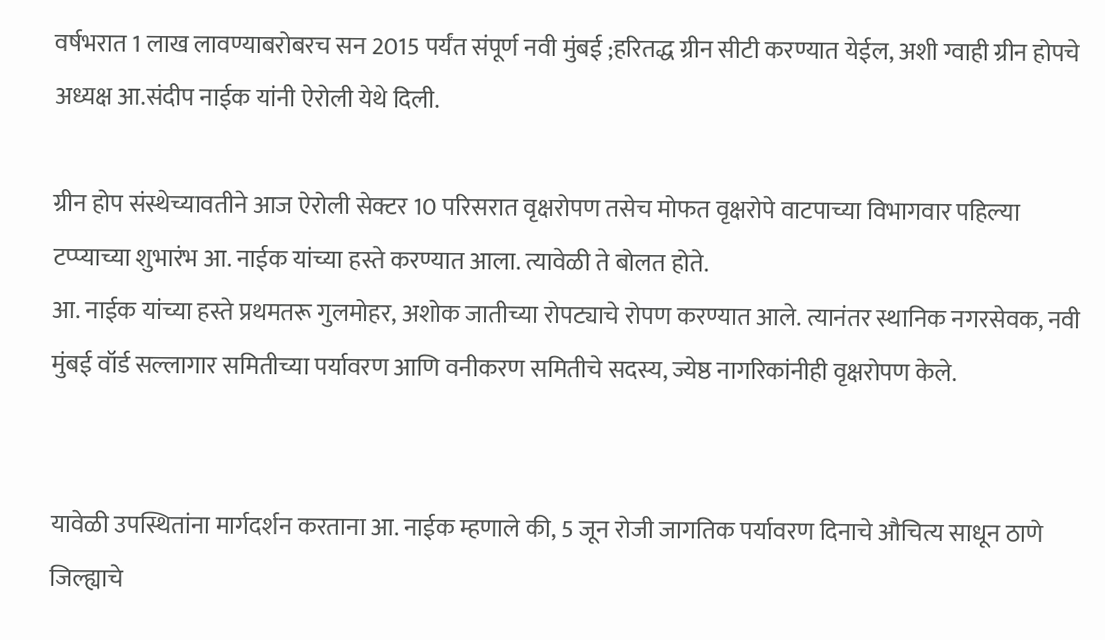वर्षभरात 1 लाख लावण्याबरोबरच सन 2015 पर्यंत संपूर्ण नवी मुंबई ;हरितद्ध ग्रीन सीटी करण्यात येईल, अशी ग्वाही ग्रीन होपचे अध्यक्ष आ.संदीप नाईक यांनी ऐरोली येथे दिली.

ग्रीन होप संस्थेच्यावतीने आज ऐरोली सेक्टर 10 परिसरात वृक्षरोपण तसेच मोफत वृक्षरोपे वाटपाच्या विभागवार पहिल्या टप्प्याच्या शुभारंभ आ. नाईक यांच्या हस्ते करण्यात आला. त्यावेळी ते बोलत होते.
आ. नाईक यांच्या हस्ते प्रथमतरू गुलमोहर, अशोक जातीच्या रोपट्याचे रोपण करण्यात आले. त्यानंतर स्थानिक नगरसेवक, नवी मुंबई वॉर्ड सल्लागार समितीच्या पर्यावरण आणि वनीकरण समितीचे सदस्य, ज्येष्ठ नागरिकांनीही वृक्षरोपण केले.


यावेळी उपस्थितांना मार्गदर्शन करताना आ. नाईक म्हणाले की, 5 जून रोजी जागतिक पर्यावरण दिनाचे औचित्य साधून ठाणे जिल्ह्याचे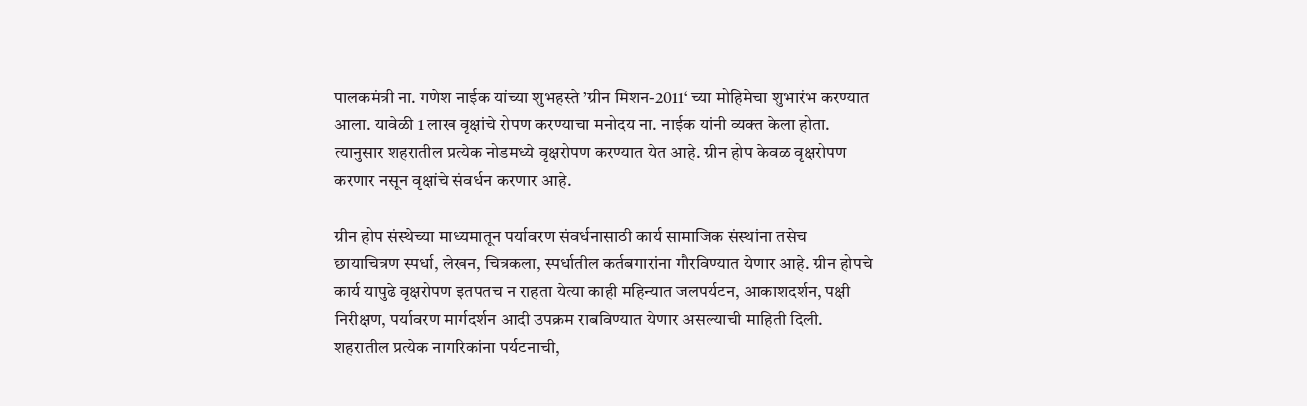पालकमंत्री ना. गणेश नाईक यांच्या शुभहस्ते ’ग्रीन मिशन-2011‘ च्या मोहिमेचा शुभारंभ करण्यात आला. यावेळी 1 लाख वृक्षांचे रोपण करण्याचा मनोदय ना. नाईक यांनी व्यक्त केला होता. त्यानुसार शहरातील प्रत्येक नोडमध्ये वृक्षरोपण करण्यात येत आहे. ग्रीन होप केवळ वृक्षरोपण करणार नसून वृक्षांचे संवर्धन करणार आहे.

ग्रीन होप संस्थेच्या माध्यमातून पर्यावरण संवर्धनासाठी कार्य सामाजिक संस्थांना तसेच छायाचित्रण स्पर्धा, लेखन, चित्रकला, स्पर्धातील कर्तबगारांना गौरविण्यात येणार आहे. ग्रीन होपचे कार्य यापुढे वृक्षरोपण इतपतच न राहता येत्या काही महिन्यात जलपर्यटन, आकाशदर्शन, पक्षी निरीक्षण, पर्यावरण मार्गदर्शन आदी उपक्रम राबविण्यात येणार असल्याची माहिती दिली. शहरातील प्रत्येक नागरिकांना पर्यटनाची,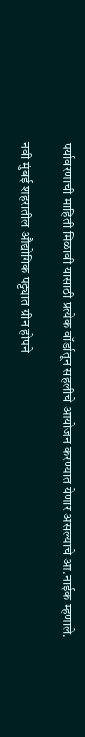पर्यावरणाची माहिती मिळावी यासाठी प्रत्येक वॉर्डातून सहलीचे आयोजन करण्यात येणार असल्याचे आ.नाईक म्हणाले.

नवी मुंबई शहरातील औद्योगिक पट्ट्यात ग्रीन होपने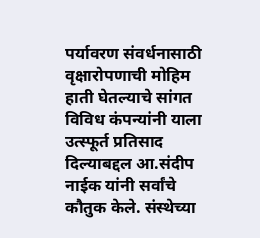पर्यावरण संवर्धनासाठी वृक्षारोपणाची मोहिम हाती घेतल्याचे सांगत विविध कंपन्यांनी याला उत्स्फूर्त प्रतिसाद दिल्याबद्दल आ.संदीप नाईक यांनी सर्वांचे कौतुक केले. संस्थेच्या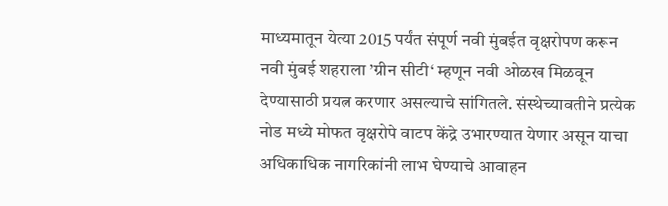माध्यमातून येत्या 2015 पर्यंत संपूर्ण नवी मुंबईत वृक्षरोपण करून नवी मुंबई शहराला ’ग्रीन सीटी‘ म्हणून नवी ओळख मिळवून देण्यासाठी प्रयत्न करणार असल्याचे सांगितले. संस्थेच्यावतीने प्रत्येक नोड मध्ये मोफत वृक्षरोपे वाटप केंद्रे उभारण्यात येणार असून याचा अधिकाधिक नागरिकांनी लाभ घेण्याचे आवाहन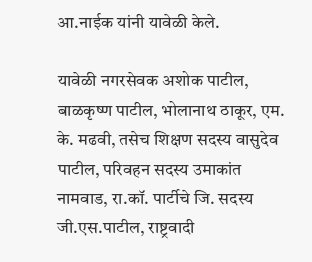आ.नाईक यांनी यावेळी केले.

यावेळी नगरसेवक अशोक पाटील, बाळकृष्ण पाटील, भोलानाथ ठाकूर, एम. के. मढवी, तसेच शिक्षण सदस्य वासुदेव पाटील, परिवहन सदस्य उमाकांत नामवाड, रा.कॉ. पार्टीचे जि. सदस्य जी.एस.पाटील, राष्ट्रवादी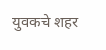युवकचे शहर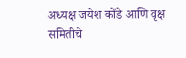अध्यक्ष जयेश कोंडे आणि वृक्ष समितीचे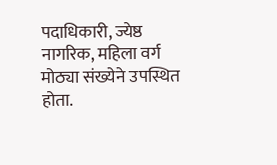पदाधिकारी, ज्येष्ठ नागरिक, महिला वर्ग मोठ्या संख्येने उपस्थित होता.